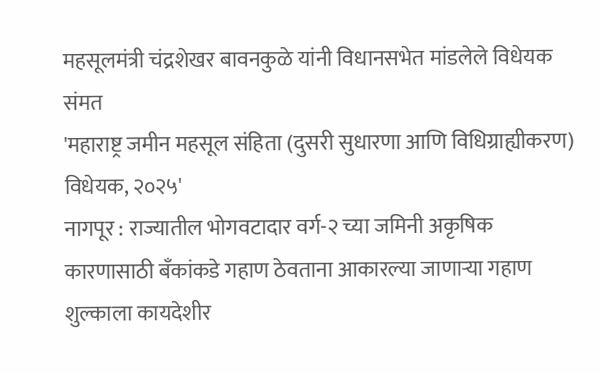महसूलमंत्री चंद्रशेखर बावनकुळे यांनी विधानसभेत मांडलेले विधेयक संमत
'महाराष्ट्र जमीन महसूल संहिता (दुसरी सुधारणा आणि विधिग्राह्यीकरण) विधेयक, २०२५'
नागपूर : राज्यातील भोगवटादार वर्ग-२ च्या जमिनी अकृषिक कारणासाठी बँकांकडे गहाण ठेवताना आकारल्या जाणाऱ्या गहाण शुल्काला कायदेशीर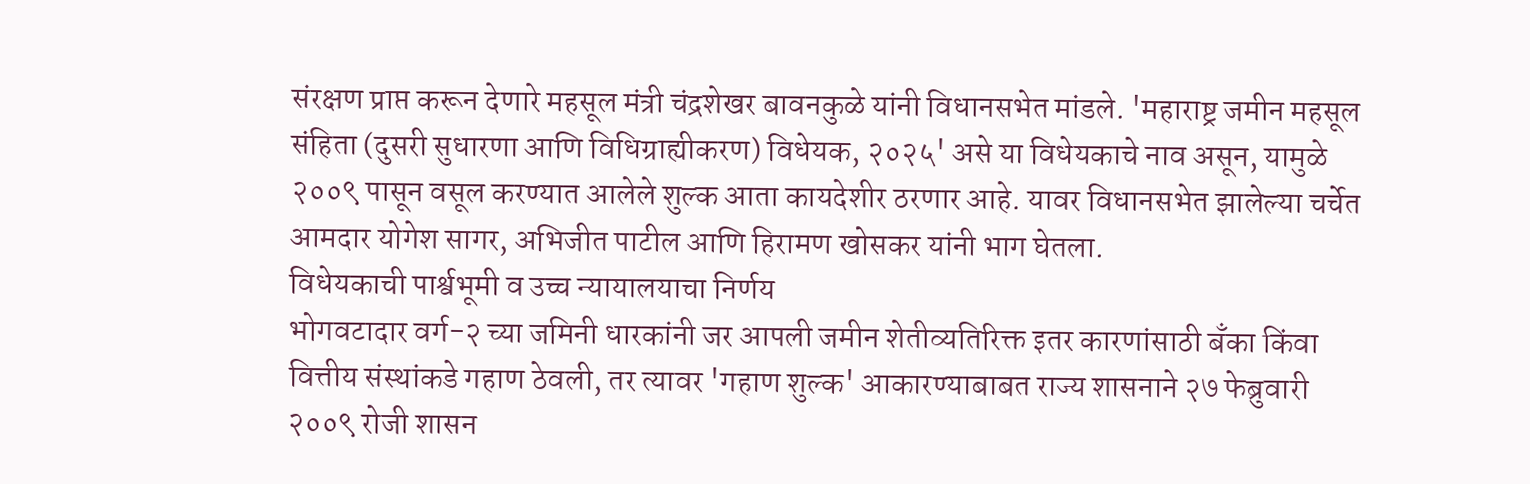संरक्षण प्राप्त करून देणारे महसूल मंत्री चंद्रशेखर बावनकुळे यांनी विधानसभेत मांडले. 'महाराष्ट्र जमीन महसूल संहिता (दुसरी सुधारणा आणि विधिग्राह्यीकरण) विधेयक, २०२५' असे या विधेयकाचे नाव असून, यामुळे २००९ पासून वसूल करण्यात आलेले शुल्क आता कायदेशीर ठरणार आहे. यावर विधानसभेत झालेल्या चर्चेत आमदार योगेश सागर, अभिजीत पाटील आणि हिरामण खोसकर यांनी भाग घेतला.
विधेयकाची पार्श्वभूमी व उच्च न्यायालयाचा निर्णय
भोगवटादार वर्ग-२ च्या जमिनी धारकांनी जर आपली जमीन शेतीव्यतिरिक्त इतर कारणांसाठी बँका किंवा वित्तीय संस्थांकडे गहाण ठेवली, तर त्यावर 'गहाण शुल्क' आकारण्याबाबत राज्य शासनाने २७ फेब्रुवारी २००९ रोजी शासन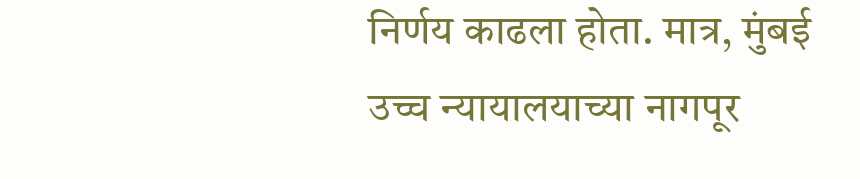निर्णय काढला होता. मात्र, मुंबई उच्च न्यायालयाच्या नागपूर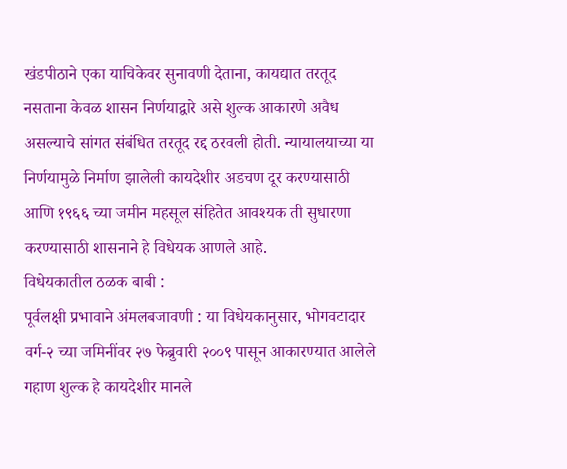खंडपीठाने एका याचिकेवर सुनावणी देताना, कायद्यात तरतूद नसताना केवळ शासन निर्णयाद्वारे असे शुल्क आकारणे अवैध असल्याचे सांगत संबंधित तरतूद रद्द ठरवली होती. न्यायालयाच्या या निर्णयामुळे निर्माण झालेली कायदेशीर अडचण दूर करण्यासाठी आणि १९६६ च्या जमीन महसूल संहितेत आवश्यक ती सुधारणा करण्यासाठी शासनाने हे विधेयक आणले आहे.
विधेयकातील ठळक बाबी :
पूर्वलक्षी प्रभावाने अंमलबजावणी : या विधेयकानुसार, भोगवटादार वर्ग-२ च्या जमिनींवर २७ फेब्रुवारी २००९ पासून आकारण्यात आलेले गहाण शुल्क हे कायदेशीर मानले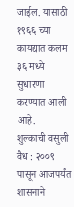जाईल. यासाठी १९६६ च्या कायद्यात कलम ३६ मध्ये सुधारणा करण्यात आली आहे.
शुल्काची वसुली वैध : २००९ पासून आजपर्यंत शासनाने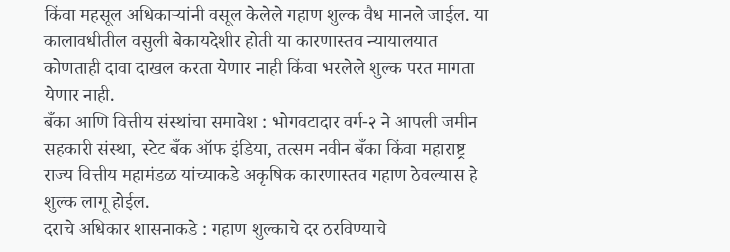किंवा महसूल अधिकाऱ्यांनी वसूल केलेले गहाण शुल्क वैध मानले जाईल. या कालावधीतील वसुली बेकायदेशीर होती या कारणास्तव न्यायालयात कोणताही दावा दाखल करता येणार नाही किंवा भरलेले शुल्क परत मागता येणार नाही.
बँका आणि वित्तीय संस्थांचा समावेश : भोगवटादार वर्ग-२ ने आपली जमीन सहकारी संस्था, स्टेट बँक ऑफ इंडिया, तत्सम नवीन बँका किंवा महाराष्ट्र राज्य वित्तीय महामंडळ यांच्याकडे अकृषिक कारणास्तव गहाण ठेवल्यास हे शुल्क लागू होईल.
दराचे अधिकार शासनाकडे : गहाण शुल्काचे दर ठरविण्याचे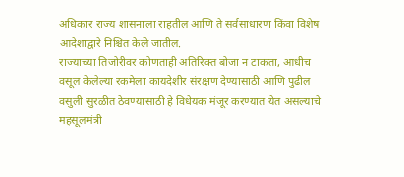अधिकार राज्य शासनाला राहतील आणि ते सर्वसाधारण किंवा विशेष आदेशाद्वारे निश्चित केले जातील.
राज्याच्या तिजोरीवर कोणताही अतिरिक्त बोजा न टाकता, आधीच वसूल केलेल्या रकमेला कायदेशीर संरक्षण देण्यासाठी आणि पुढील वसुली सुरळीत ठेवण्यासाठी हे विधेयक मंजूर करण्यात येत असल्याचे महसूलमंत्री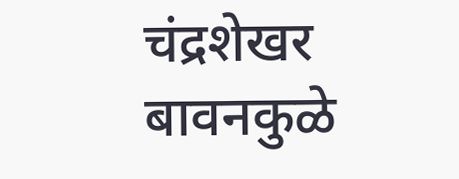चंद्रशेखर बावनकुळे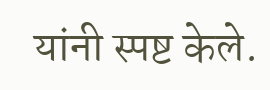यांनी स्पष्ट केले.